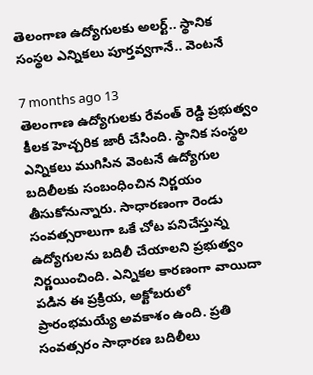తెలంగాణ ఉద్యోగులకు అలర్ట్.. స్థానిక సంస్థల ఎన్నికలు పూర్తవ్వగానే.. వెంటనే

7 months ago 13
తెలంగాణ ఉద్యోగులకు రేవంత్ రెడ్డి ప్రభుత్వం కీలక హెచ్చరిక జారీ చేసింది. స్థానిక సంస్థల ఎన్నికలు ముగిసిన వెంటనే ఉద్యోగుల బదిలీలకు సంబంధించిన నిర్ణయం తీసుకోనున్నారు. సాధారణంగా రెండు సంవత్సరాలుగా ఒకే చోట పనిచేస్తున్న ఉద్యోగులను బదిలీ చేయాలని ప్రభుత్వం నిర్ణయించింది. ఎన్నికల కారణంగా వాయిదా పడిన ఈ ప్రక్రియ, అక్టోబరులో ప్రారంభమయ్యే అవకాశం ఉంది. ప్రతి సంవత్సరం సాధారణ బదిలీలు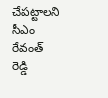చేపట్టాలని సీఎం రేవంత్ రెడ్డి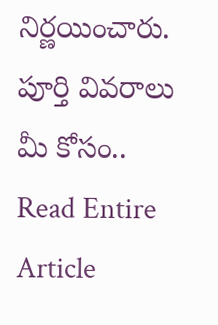నిర్ణయించారు. పూర్తి వివరాలు మీ కోసం..
Read Entire Article